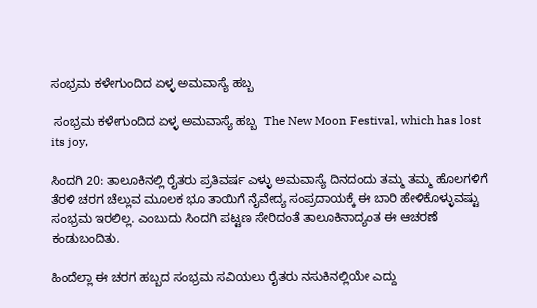ಸಂಭ್ರಮ ಕಳೇಗುಂದಿದ ಏಳ್ಳ ಅಮವಾಸ್ಯೆ ಹಬ್ಬ

 ಸಂಭ್ರಮ ಕಳೇಗುಂದಿದ ಏಳ್ಳ ಅಮವಾಸ್ಯೆ ಹಬ್ಬ  The New Moon Festival, which has lost its joy,

ಸಿಂದಗಿ 20: ತಾಲೂಕಿನಲ್ಲಿ ರೈತರು ಪ್ರತಿವರ್ಷ ಎಳ್ಳು ಅಮವಾಸ್ಯೆ ದಿನದಂದು ತಮ್ಮ ತಮ್ಮ ಹೊಲಗಳಿಗೆ ತೆರಳಿ ಚರಗ ಚೆಲ್ಲುವ ಮೂಲಕ ಭೂ ತಾಯಿಗೆ ನೈವೇದ್ಯ ಸಂಪ್ರದಾಯಕ್ಕೆ ಈ ಬಾರಿ ಹೇಳಿಕೊಳ್ಳುವಷ್ಟು ಸಂಭ್ರಮ ಇರಲಿಲ್ಲ. ಎಂಬುದು ಸಿಂದಗಿ ಪಟ್ಟಣ ಸೇರಿದಂತೆ ತಾಲೂಕಿನಾದ್ಯಂತ ಈ ಆಚರಣೆ ಕಂಡುಬಂದಿತು.

ಹಿಂದೆಲ್ಲಾ ಈ ಚರಗ ಹಬ್ಬದ ಸಂಭ್ರಮ ಸವಿಯಲು ರೈತರು ನಸುಕಿನಲ್ಲಿಯೇ ಎದ್ದು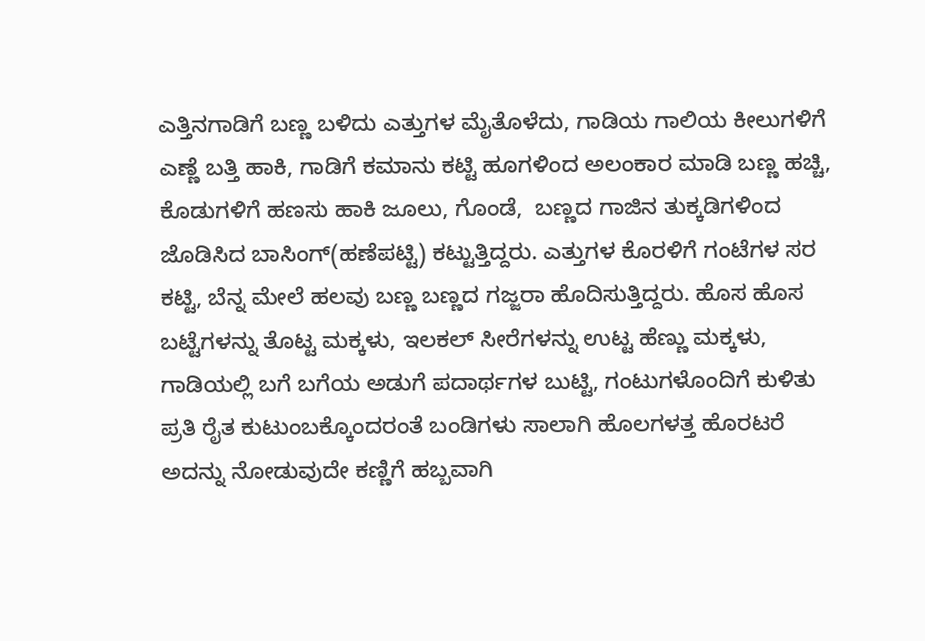ಎತ್ತಿನಗಾಡಿಗೆ ಬಣ್ಣ ಬಳಿದು ಎತ್ತುಗಳ ಮೈತೊಳೆದು, ಗಾಡಿಯ ಗಾಲಿಯ ಕೀಲುಗಳಿಗೆ ಎಣ್ಣೆ ಬತ್ತಿ ಹಾಕಿ, ಗಾಡಿಗೆ ಕಮಾನು ಕಟ್ಟಿ ಹೂಗಳಿಂದ ಅಲಂಕಾರ ಮಾಡಿ ಬಣ್ಣ ಹಚ್ಚಿ, ಕೊಡುಗಳಿಗೆ ಹಣಸು ಹಾಕಿ ಜೂಲು, ಗೊಂಡೆ,  ಬಣ್ಣದ ಗಾಜಿನ ತುಕ್ಕಡಿಗಳಿಂದ ಜೊಡಿಸಿದ ಬಾಸಿಂಗ್(ಹಣೆಪಟ್ಟಿ) ಕಟ್ಟುತ್ತಿದ್ದರು. ಎತ್ತುಗಳ ಕೊರಳಿಗೆ ಗಂಟೆಗಳ ಸರ ಕಟ್ಟಿ, ಬೆನ್ನ ಮೇಲೆ ಹಲವು ಬಣ್ಣ ಬಣ್ಣದ ಗಜ್ಜರಾ ಹೊದಿಸುತ್ತಿದ್ದರು. ಹೊಸ ಹೊಸ ಬಟ್ಟೆಗಳನ್ನು ತೊಟ್ಟ ಮಕ್ಕಳು, ಇಲಕಲ್ ಸೀರೆಗಳನ್ನು ಉಟ್ಟ ಹೆಣ್ಣು ಮಕ್ಕಳು, ಗಾಡಿಯಲ್ಲಿ ಬಗೆ ಬಗೆಯ ಅಡುಗೆ ಪದಾರ್ಥಗಳ ಬುಟ್ಟಿ, ಗಂಟುಗಳೊಂದಿಗೆ ಕುಳಿತು ಪ್ರತಿ ರೈತ ಕುಟುಂಬಕ್ಕೊಂದರಂತೆ ಬಂಡಿಗಳು ಸಾಲಾಗಿ ಹೊಲಗಳತ್ತ ಹೊರಟರೆ ಅದನ್ನು ನೋಡುವುದೇ ಕಣ್ಣಿಗೆ ಹಬ್ಬವಾಗಿ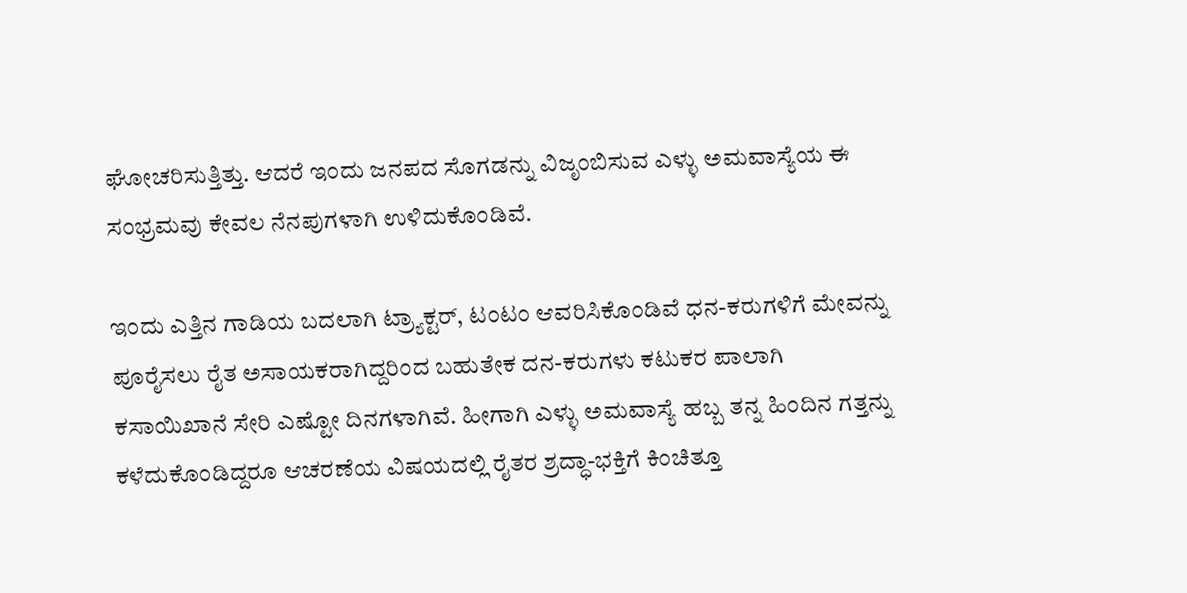ಘೋಚರಿಸುತ್ತಿತ್ತು. ಆದರೆ ಇಂದು ಜನಪದ ಸೊಗಡನ್ನು ವಿಜೃಂಬಿಸುವ ಎಳ್ಳು ಅಮವಾಸ್ಯೆಯ ಈ ಸಂಭ್ರಮವು ಕೇವಲ ನೆನಪುಗಳಾಗಿ ಉಳಿದುಕೊಂಡಿವೆ.

ಇಂದು ಎತ್ತಿನ ಗಾಡಿಯ ಬದಲಾಗಿ ಟ್ರ್ಯಾಕ್ಟರ್, ಟಂಟಂ ಆವರಿಸಿಕೊಂಡಿವೆ ಧನ-ಕರುಗಳಿಗೆ ಮೇವನ್ನು ಪೂರೈಸಲು ರೈತ ಅಸಾಯಕರಾಗಿದ್ದರಿಂದ ಬಹುತೇಕ ದನ-ಕರುಗಳು ಕಟುಕರ ಪಾಲಾಗಿ ಕಸಾಯಿಖಾನೆ ಸೇರಿ ಎಷ್ಟೋ ದಿನಗಳಾಗಿವೆ. ಹೀಗಾಗಿ ಎಳ್ಳು ಅಮವಾಸ್ಯೆ ಹಬ್ಬ ತನ್ನ ಹಿಂದಿನ ಗತ್ತನ್ನು ಕಳೆದುಕೊಂಡಿದ್ದರೂ ಆಚರಣೆಯ ವಿಷಯದಲ್ಲಿ ರೈತರ ಶ್ರದ್ಧಾ-ಭಕ್ತಿಗೆ ಕಿಂಚಿತ್ತೂ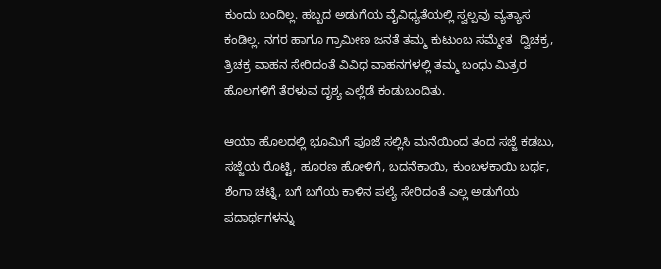ಕುಂದು ಬಂದಿಲ್ಲ. ಹಬ್ಬದ ಅಡುಗೆಯ ವೈವಿಧ್ಯತೆಯಲ್ಲಿ ಸ್ವಲ್ಪವು ವ್ಯತ್ಯಾಸ ಕಂಡಿಲ್ಲ. ನಗರ ಹಾಗೂ ಗ್ರಾಮೀಣ ಜನತೆ ತಮ್ಮ ಕುಟುಂಬ ಸಮ್ಮೇತ  ದ್ವಿಚಕ್ರ, ತ್ರಿಚಕ್ರ ವಾಹನ ಸೇರಿದಂತೆ ವಿವಿಧ ವಾಹನಗಳಲ್ಲಿ ತಮ್ಮ ಬಂಧು ಮಿತ್ರರ ಹೊಲಗಳಿಗೆ ತೆರಳುವ ದೃಶ್ಯ ಎಲ್ಲೆಡೆ ಕಂಡುಬಂದಿತು.

ಆಯಾ ಹೊಲದಲ್ಲಿ ಭೂಮಿಗೆ ಪೂಜೆ ಸಲ್ಲಿಸಿ ಮನೆಯಿಂದ ತಂದ ಸಜ್ಜೆ ಕಡಬು, ಸಜ್ಜೆಯ ರೊಟ್ಟಿ, ಹೂರಣ ಹೋಳಿಗೆ, ಬದನೆಕಾಯಿ, ಕುಂಬಳಕಾಯಿ ಬರ್ಥ, ಶೆಂಗಾ ಚಟ್ನಿ, ಬಗೆ ಬಗೆಯ ಕಾಳಿನ ಪಲ್ಯೆ ಸೇರಿದಂತೆ ಎಲ್ಲ ಅಡುಗೆಯ ಪದಾರ್ಥಗಳನ್ನು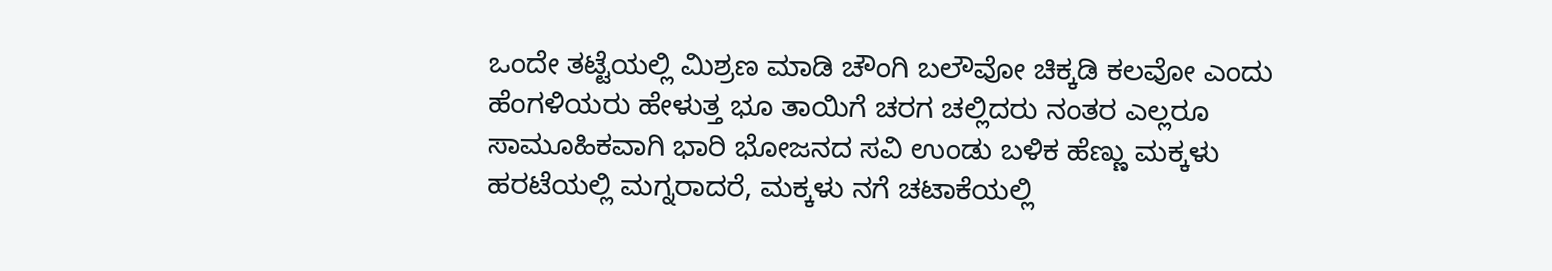ಒಂದೇ ತಟ್ಟೆಯಲ್ಲಿ ಮಿಶ್ರಣ ಮಾಡಿ ಚೌಂಗಿ ಬಲೌವೋ ಚಿಕ್ಕಡಿ ಕಲವೋ ಎಂದು ಹೆಂಗಳಿಯರು ಹೇಳುತ್ತ ಭೂ ತಾಯಿಗೆ ಚರಗ ಚಲ್ಲಿದರು ನಂತರ ಎಲ್ಲರೂ ಸಾಮೂಹಿಕವಾಗಿ ಭಾರಿ ಭೋಜನದ ಸವಿ ಉಂಡು ಬಳಿಕ ಹೆಣ್ಣು ಮಕ್ಕಳು ಹರಟೆಯಲ್ಲಿ ಮಗ್ನರಾದರೆ, ಮಕ್ಕಳು ನಗೆ ಚಟಾಕೆಯಲ್ಲಿ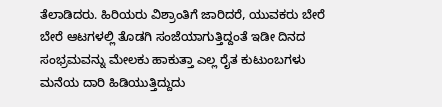ತೆಲಾಡಿದರು. ಹಿರಿಯರು ವಿಶ್ರಾಂತಿಗೆ ಜಾರಿದರೆ, ಯುವಕರು ಬೇರೆ ಬೇರೆ ಆಟಗಳಲ್ಲಿ ತೊಡಗಿ ಸಂಜೆಯಾಗುತ್ತಿದ್ದಂತೆ ಇಡೀ ದಿನದ ಸಂಭ್ರಮವನ್ನು ಮೇಲಕು ಹಾಕುತ್ತಾ ಎಲ್ಲ ರೈತ ಕುಟುಂಬಗಳು ಮನೆಯ ದಾರಿ ಹಿಡಿಯುತ್ತಿದ್ದುದು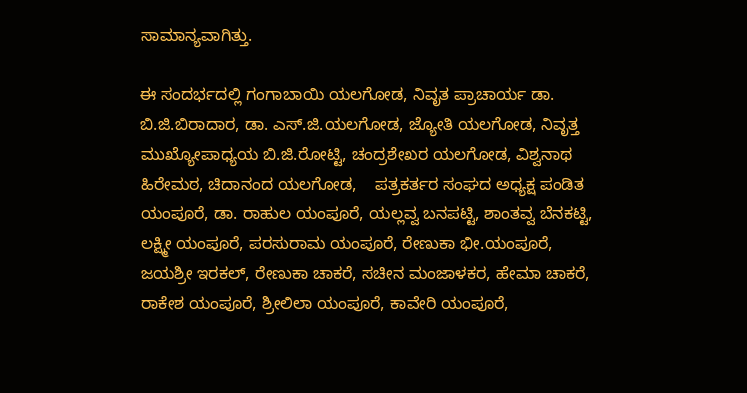ಸಾಮಾನ್ಯವಾಗಿತ್ತು.

ಈ ಸಂದರ್ಭದಲ್ಲಿ ಗಂಗಾಬಾಯಿ ಯಲಗೋಡ, ನಿವೃತ ಪ್ರಾಚಾರ್ಯ ಡಾ. ಬಿ.ಜಿ.ಬಿರಾದಾರ, ಡಾ. ಎಸ್‌.ಜಿ.ಯಲಗೋಡ, ಜ್ಯೋತಿ ಯಲಗೋಡ, ನಿವೃತ್ತ ಮುಖ್ಯೋಪಾಧ್ಯಯ ಬಿ.ಜಿ.ರೋಟ್ಟಿ, ಚಂದ್ರಶೇಖರ ಯಲಗೋಡ, ವಿಶ್ವನಾಥ ಹಿರೇಮಠ, ಚಿದಾನಂದ ಯಲಗೋಡ,    ಪತ್ರಕರ್ತರ ಸಂಘದ ಅಧ್ಯಕ್ಷ ಪಂಡಿತ ಯಂಪೂರೆ, ಡಾ. ರಾಹುಲ ಯಂಪೂರೆ, ಯಲ್ಲವ್ವ ಬನಪಟ್ಟಿ, ಶಾಂತವ್ವ ಬೆನಕಟ್ಟಿ, ಲಕ್ಷ್ಮೀ ಯಂಪೂರೆ, ಪರಸುರಾಮ ಯಂಪೂರೆ, ರೇಣುಕಾ ಭೀ.ಯಂಪೂರೆ, ಜಯಶ್ರೀ ಇರಕಲ್, ರೇಣುಕಾ ಚಾಕರೆ, ಸಚೀನ ಮಂಜಾಳಕರ, ಹೇಮಾ ಚಾಕರೆ, ರಾಕೇಶ ಯಂಪೂರೆ, ಶ್ರೀಲಿಲಾ ಯಂಪೂರೆ, ಕಾವೇರಿ ಯಂಪೂರೆ,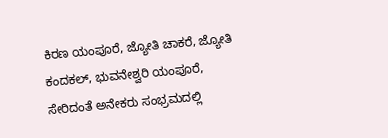ಕಿರಣ ಯಂಪೂರೆ, ಜ್ಯೋತಿ ಚಾಕರೆ, ಜ್ಯೋತಿ ಕಂದಕಲ್, ಭುವನೇಶ್ವರಿ ಯಂಪೂರೆ, ಸೇರಿದಂತೆ ಅನೇಕರು ಸಂಭ್ರಮದಲ್ಲಿ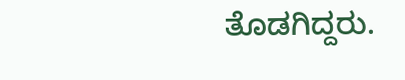ತೊಡಗಿದ್ದರು.